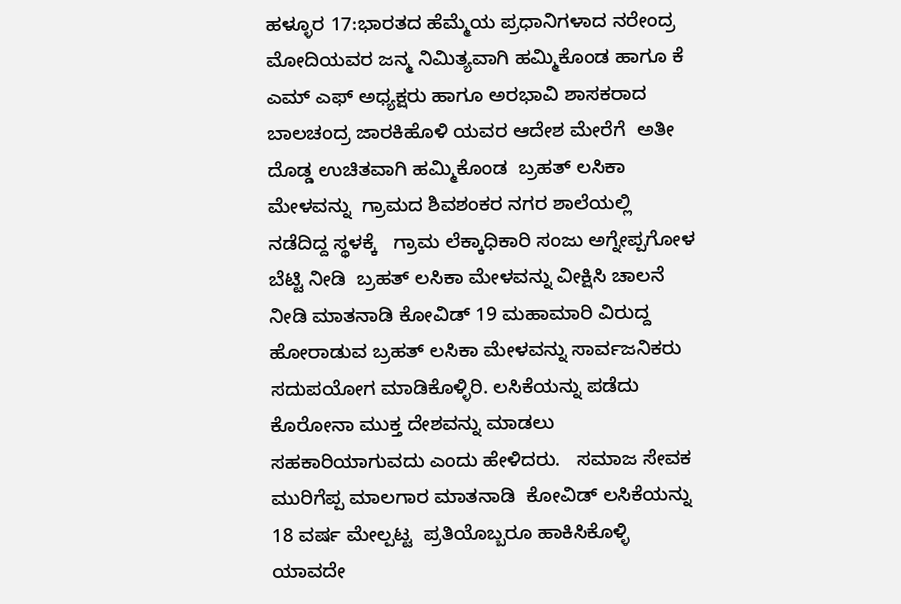ಹಳ್ಳೂರ 17:ಭಾರತದ ಹೆಮ್ಮೆಯ ಪ್ರಧಾನಿಗಳಾದ ನರೇಂದ್ರ ಮೋದಿಯವರ ಜನ್ಮ ನಿಮಿತ್ಯವಾಗಿ ಹಮ್ಮಿಕೊಂಡ ಹಾಗೂ ಕೆ ಎಮ್ ಎಫ್ ಅಧ್ಯಕ್ಷರು ಹಾಗೂ ಅರಭಾವಿ ಶಾಸಕರಾದ ಬಾಲಚಂದ್ರ ಜಾರಕಿಹೊಳಿ ಯವರ ಆದೇಶ ಮೇರೆಗೆ  ಅತೀ ದೊಡ್ಡ ಉಚಿತವಾಗಿ ಹಮ್ಮಿಕೊಂಡ  ಬ್ರಹತ್ ಲಸಿಕಾ  ಮೇಳವನ್ನು  ಗ್ರಾಮದ ಶಿವಶಂಕರ ನಗರ ಶಾಲೆಯಲ್ಲಿ ನಡೆದಿದ್ದ ಸ್ಥಳಕ್ಕೆ   ಗ್ರಾಮ ಲೆಕ್ಕಾಧಿಕಾರಿ ಸಂಜು ಅಗ್ನೇಪ್ಪಗೋಳ ಬೆಟ್ಟಿ ನೀಡಿ  ಬ್ರಹತ್ ಲಸಿಕಾ ಮೇಳವನ್ನು ವೀಕ್ಷಿಸಿ ಚಾಲನೆ ನೀಡಿ ಮಾತನಾಡಿ ಕೋವಿಡ್ 19 ಮಹಾಮಾರಿ ವಿರುದ್ದ ಹೋರಾಡುವ ಬ್ರಹತ್ ಲಸಿಕಾ ಮೇಳವನ್ನು ಸಾರ್ವಜನಿಕರು ಸದುಪಯೋಗ ಮಾಡಿಕೊಳ್ಳಿರಿ. ಲಸಿಕೆಯನ್ನು ಪಡೆದು ಕೊರೋನಾ ಮುಕ್ತ ದೇಶವನ್ನು ಮಾಡಲು ಸಹಕಾರಿಯಾಗುವದು ಎಂದು ಹೇಳಿದರು.   ಸಮಾಜ ಸೇವಕ ಮುರಿಗೆಪ್ಪ ಮಾಲಗಾರ ಮಾತನಾಡಿ  ಕೋವಿಡ್ ಲಸಿಕೆಯನ್ನು 18 ವರ್ಷ ಮೇಲ್ಪಟ್ಟ  ಪ್ರತಿಯೊಬ್ಬರೂ ಹಾಕಿಸಿಕೊಳ್ಳಿ ಯಾವದೇ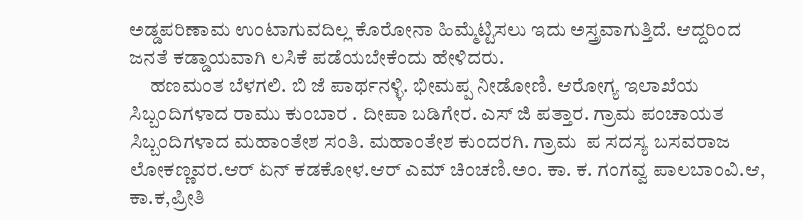ಅಡ್ಡಪರಿಣಾಮ ಉಂಟಾಗುವದಿಲ್ಲ ಕೊರೋನಾ ಹಿಮ್ಮೆಟ್ಟಿಸಲು ಇದು ಅಸ್ತ್ರವಾಗುತ್ತಿದೆ. ಆದ್ದರಿಂದ ಜನತೆ ಕಡ್ಡಾಯವಾಗಿ ಲಸಿಕೆ ಪಡೆಯಬೇಕೆಂದು ಹೇಳಿದರು.
     ಹಣಮಂತ ಬೆಳಗಲಿ. ಬಿ ಜೆ ಪಾರ್ಥನಳ್ಳಿ. ಭೀಮಪ್ಪ ನೀಡೋಣಿ. ಆರೋಗ್ಯ ಇಲಾಖೆಯ ಸಿಬ್ಬಂದಿಗಳಾದ ರಾಮು ಕುಂಬಾರ . ದೀಪಾ ಬಡಿಗೇರ. ಎಸ್ ಜಿ ಪತ್ತಾರ. ಗ್ರಾಮ ಪಂಚಾಯತ ಸಿಬ್ಬಂದಿಗಳಾದ ಮಹಾಂತೇಶ ಸಂತಿ. ಮಹಾಂತೇಶ ಕುಂದರಗಿ. ಗ್ರಾಮ  ಪ ಸದಸ್ಯ ಬಸವರಾಜ ಲೋಕಣ್ಣವರ.ಆರ್ ಏನ್ ಕಡಕೋಳ.ಆರ್ ಎಮ್ ಚಿಂಚಣಿ.ಅಂ. ಕಾ. ಕ. ಗಂಗವ್ವ ಪಾಲಬಾಂವಿ.ಆ, ಕಾ.ಕ,ಪ್ರೀತಿ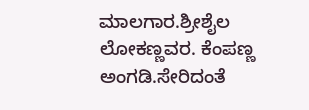ಮಾಲಗಾರ.ಶ್ರೀಶೈಲ ಲೋಕಣ್ಣವರ. ಕೆಂಪಣ್ಣ ಅಂಗಡಿ.ಸೇರಿದಂತೆ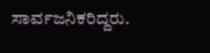ಸಾರ್ವಜನಿಕರಿದ್ದರು.